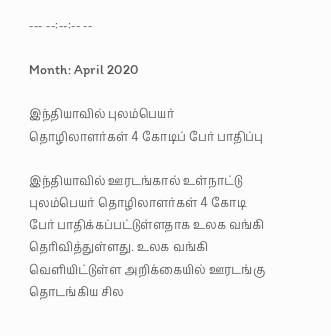--- --:--:-- --

Month: April 2020

இந்தியாவில் புலம்பெயர் தொழிலாளர்கள் 4 கோடிப் பேர் பாதிப்பு

இந்தியாவில் ஊரடங்கால் உள்நாட்டு புலம்பெயர் தொழிலாளர்கள் 4 கோடி பேர் பாதிக்கப்பட்டுள்ளதாக உலக வங்கி தெரிவித்துள்ளது. உலக வங்கி வெளியிட்டுள்ள அறிக்கையில் ஊரடங்கு தொடங்கிய சில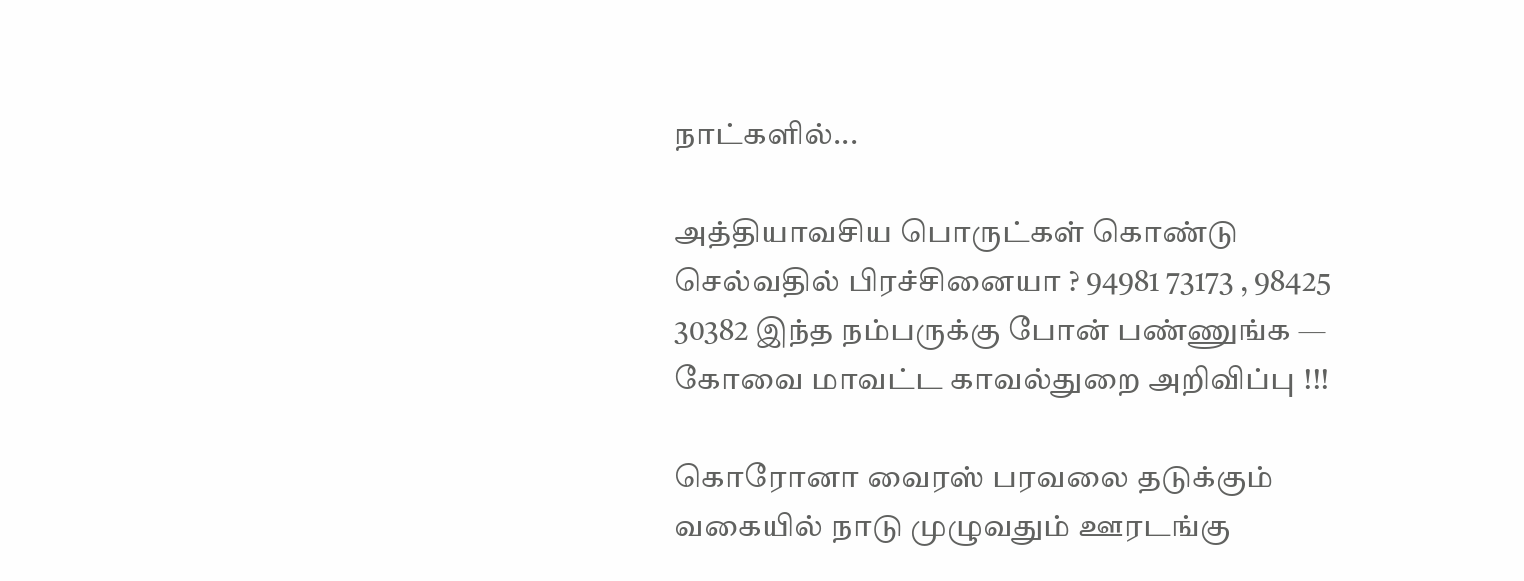நாட்களில்...

அத்தியாவசிய பொருட்கள் கொண்டு செல்வதில் பிரச்சினையா ? 94981 73173 , 98425 30382 இந்த நம்பருக்கு போன் பண்ணுங்க — கோவை மாவட்ட காவல்துறை அறிவிப்பு !!!

கொரோனா வைரஸ் பரவலை தடுக்கும் வகையில் நாடு முழுவதும் ஊரடங்கு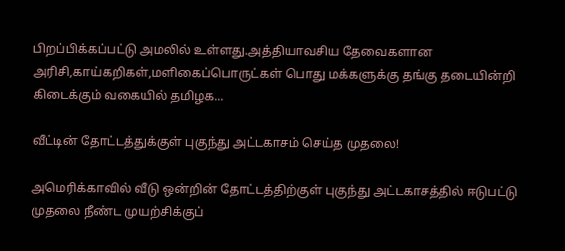பிறப்பிக்கப்பட்டு அமலில் உள்ளது.அத்தியாவசிய தேவைகளான அரிசி,காய்கறிகள்,மளிகைப்பொருட்கள் பொது மக்களுக்கு தங்கு தடையின்றி கிடைக்கும் வகையில் தமிழக...

வீட்டின் தோட்டத்துக்குள் புகுந்து அட்டகாசம் செய்த முதலை!

அமெரிக்காவில் வீடு ஒன்றின் தோட்டத்திற்குள் புகுந்து அட்டகாசத்தில் ஈடுபட்டு முதலை நீண்ட முயற்சிக்குப்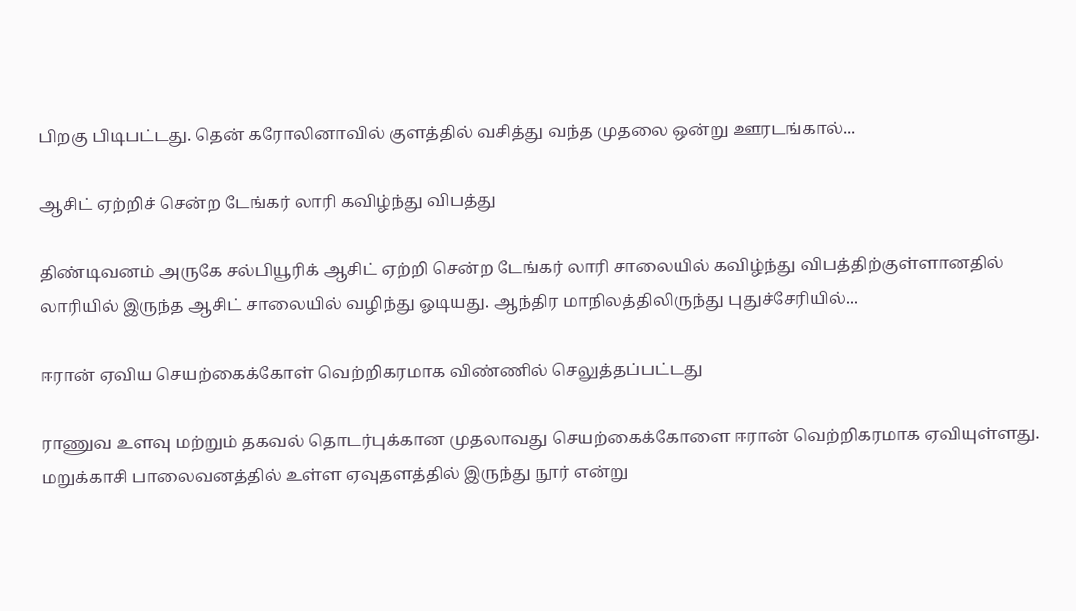பிறகு பிடிபட்டது. தென் கரோலினாவில் குளத்தில் வசித்து வந்த முதலை ஒன்று ஊரடங்கால்...

ஆசிட் ஏற்றிச் சென்ற டேங்கர் லாரி கவிழ்ந்து விபத்து

திண்டிவனம் அருகே சல்பியூரிக் ஆசிட் ஏற்றி சென்ற டேங்கர் லாரி சாலையில் கவிழ்ந்து விபத்திற்குள்ளானதில் லாரியில் இருந்த ஆசிட் சாலையில் வழிந்து ஓடியது. ஆந்திர மாநிலத்திலிருந்து புதுச்சேரியில்...

ஈரான் ஏவிய செயற்கைக்கோள் வெற்றிகரமாக விண்ணில் செலுத்தப்பட்டது

ராணுவ உளவு மற்றும் தகவல் தொடர்புக்கான முதலாவது செயற்கைக்கோளை ஈரான் வெற்றிகரமாக ஏவியுள்ளது. மறுக்காசி பாலைவனத்தில் உள்ள ஏவுதளத்தில் இருந்து நூர் என்று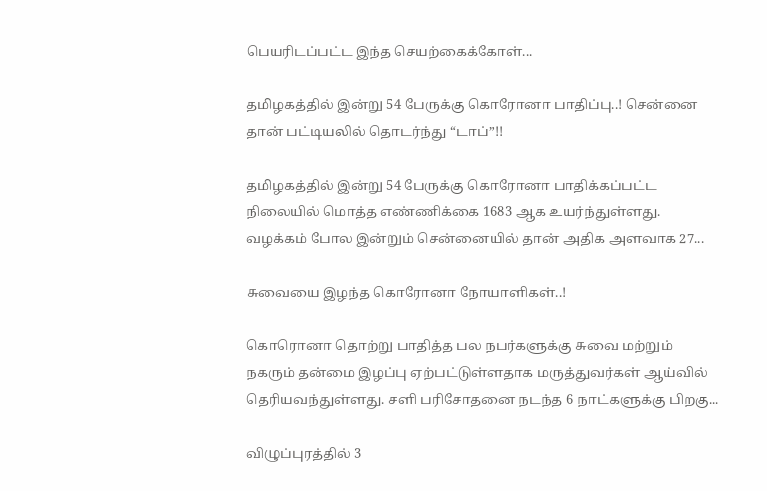பெயரிடப்பட்ட இந்த செயற்கைக்கோள்...

தமிழகத்தில் இன்று 54 பேருக்கு கொரோனா பாதிப்பு..! சென்னை தான் பட்டியலில் தொடர்ந்து “டாப்”!!

தமிழகத்தில் இன்று 54 பேருக்கு கொரோனா பாதிக்கப்பட்ட நிலையில் மொத்த எண்ணிக்கை 1683 ஆக உயர்ந்துள்ளது. வழக்கம் போல இன்றும் சென்னையில் தான் அதிக அளவாக 27...

சுவையை இழந்த கொரோனா நோயாளிகள்..!

கொரொனா தொற்று பாதித்த பல நபர்களுக்கு சுவை மற்றும் நகரும் தன்மை இழப்பு ஏற்பட்டுள்ளதாக மருத்துவர்கள் ஆய்வில் தெரியவந்துள்ளது. சளி பரிசோதனை நடந்த 6 நாட்களுக்கு பிறகு...

விழுப்புரத்தில் 3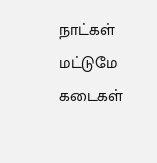நாட்கள் மட்டுமே கடைகள்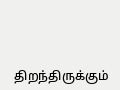திறந்திருக்கும்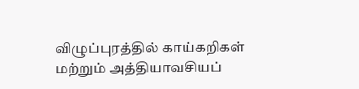விழுப்புரத்தில் காய்கறிகள் மற்றும் அத்தியாவசியப்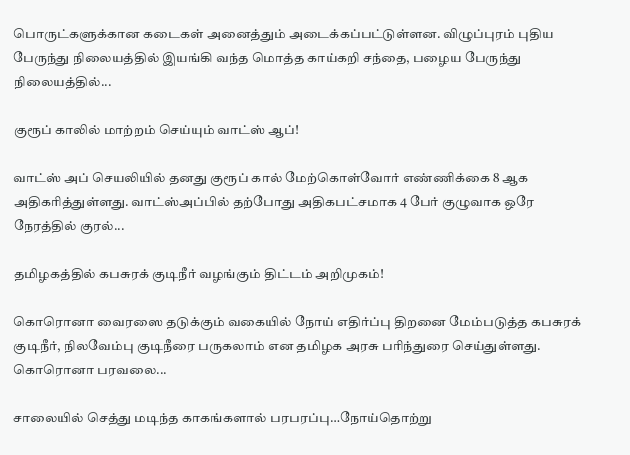பொருட்களுக்கான கடைகள் அனைத்தும் அடைக்கப்பட்டுள்ளன. விழுப்புரம் புதிய பேருந்து நிலையத்தில் இயங்கி வந்த மொத்த காய்கறி சந்தை, பழைய பேருந்து நிலையத்தில்...

குரூப் காலில் மாற்றம் செய்யும் வாட்ஸ் ஆப்!

வாட்ஸ் அப் செயலியில் தனது குரூப் கால் மேற்கொள்வோர் எண்ணிக்கை 8 ஆக அதிகரித்துள்ளது. வாட்ஸ்அப்பில் தற்போது அதிகபட்சமாக 4 பேர் குழுவாக ஒரே நேரத்தில் குரல்...

தமிழகத்தில் கபசுரக் குடிநீர் வழங்கும் திட்டம் அறிமுகம்!

கொரொனா வைரஸை தடுக்கும் வகையில் நோய் எதிர்ப்பு திறனை மேம்படுத்த கபசுரக் குடிநீர், நிலவேம்பு குடிநீரை பருகலாம் என தமிழக அரசு பரிந்துரை செய்துள்ளது. கொரொனா பரவலை...

சாலையில் செத்து மடிந்த காகங்களால் பரபரப்பு…நோய்தொற்று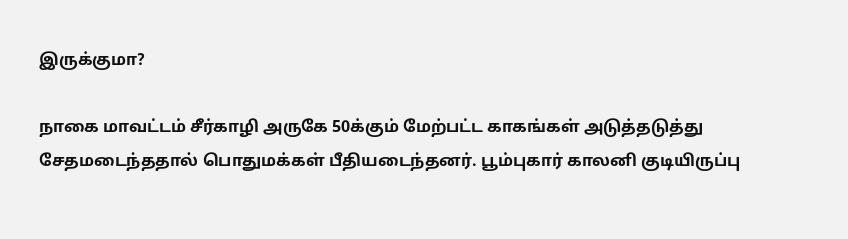இருக்குமா?

நாகை மாவட்டம் சீர்காழி அருகே 50க்கும் மேற்பட்ட காகங்கள் அடுத்தடுத்து சேதமடைந்ததால் பொதுமக்கள் பீதியடைந்தனர். பூம்புகார் காலனி குடியிருப்பு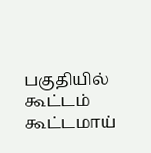பகுதியில் கூட்டம் கூட்டமாய்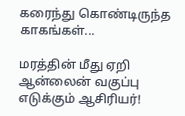கரைந்து கொண்டிருந்த காகங்கள்...

மரத்தின் மீது ஏறி ஆன்லைன் வகுப்பு எடுக்கும் ஆசிரியர்!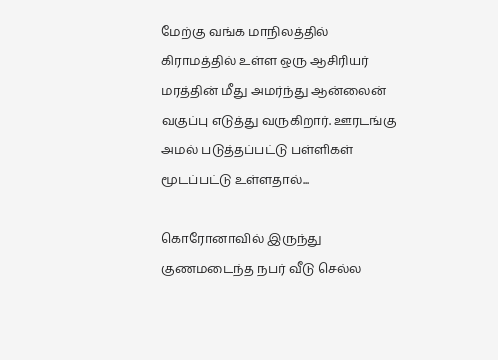மேற்கு வங்க மாநிலத்தில் கிராமத்தில் உள்ள ஒரு ஆசிரியர் மரத்தின் மீது அமர்ந்து ஆன்லைன் வகுப்பு எடுத்து வருகிறார். ஊரடங்கு அமல் படுத்தப்பட்டு பள்ளிகள் மூடப்பட்டு உள்ளதால்...

கொரோனாவில் இருந்து குணமடைந்த நபர் வீடு செல்ல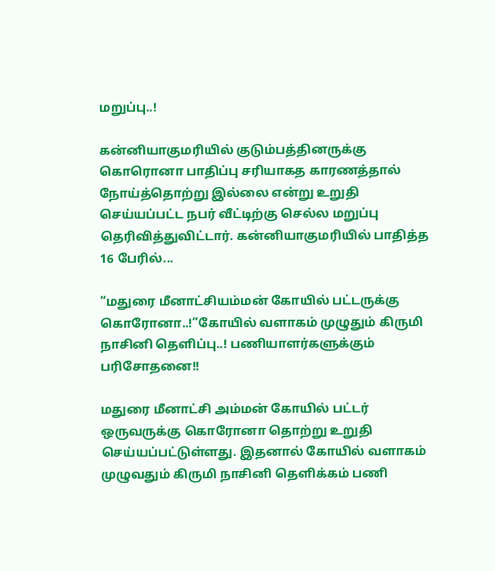மறுப்பு..!

கன்னியாகுமரியில் குடும்பத்தினருக்கு கொரொனா பாதிப்பு சரியாகத காரணத்தால் நோய்த்தொற்று இல்லை என்று உறுதி செய்யப்பட்ட நபர் வீட்டிற்கு செல்ல மறுப்பு தெரிவித்துவிட்டார். கன்னியாகுமரியில் பாதித்த 16 பேரில்...

“மதுரை மீனாட்சியம்மன் கோயில் பட்டருக்கு கொரோனா..!”கோயில் வளாகம் முழுதும் கிருமி நாசினி தெளிப்பு..! பணியாளர்களுக்கும் பரிசோதனை!!

மதுரை மீனாட்சி அம்மன் கோயில் பட்டர் ஒருவருக்கு கொரோனா தொற்று உறுதி செய்யப்பட்டுள்ளது. இதனால் கோயில் வளாகம் முழுவதும் கிருமி நாசினி தெளிக்கம் பணி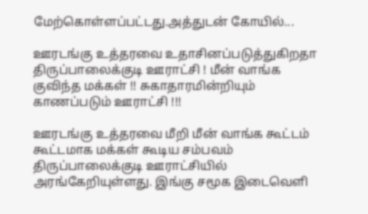மேற்கொள்ளப்பட்டது.அத்துடன் கோயில்...

ஊரடங்கு உத்தரவை உதாசினப்படுத்துகிறதா திருப்பாலைக்குடி ஊராட்சி ! மீன் வாங்க குவிந்த மக்கள் !! சுகாதாரமின்றியும் காணப்படும் ஊராட்சி !!!

ஊரடங்கு உத்தரவை மீறி மீன் வாங்க கூட்டம் கூட்டமாக மக்கள் கூடிய சம்பவம் திருப்பாலைக்குடி ஊராட்சியில் அரங்கேறியுள்ளது. இங்கு சமூக இடைவெளி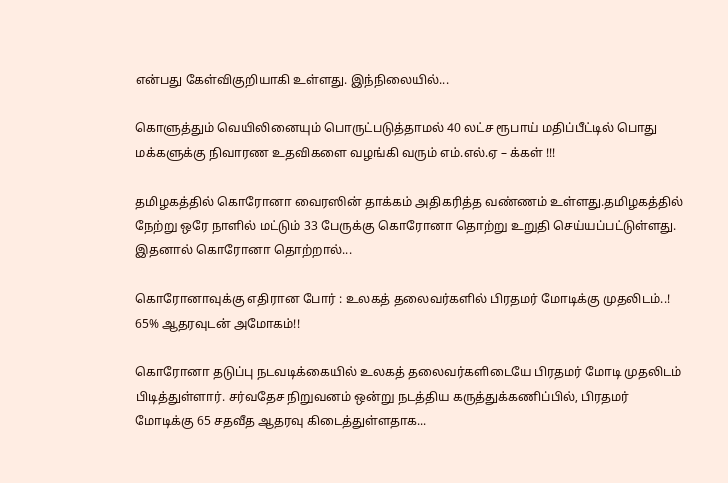என்பது கேள்விகுறியாகி உள்ளது. இந்நிலையில்...

கொளுத்தும் வெயிலினையும் பொருட்படுத்தாமல் 40 லட்ச ரூபாய் மதிப்பீட்டில் பொது மக்களுக்கு நிவாரண உதவிகளை வழங்கி வரும் எம்.எல்.ஏ – க்கள் !!!

தமிழகத்தில் கொரோனா வைரஸின் தாக்கம் அதிகரித்த வண்ணம் உள்ளது.தமிழகத்தில் நேற்று ஒரே நாளில் மட்டும் 33 பேருக்கு கொரோனா தொற்று உறுதி செய்யப்பட்டுள்ளது. இதனால் கொரோனா தொற்றால்...

கொரோனாவுக்கு எதிரான போர் : உலகத் தலைவர்களில் பிரதமர் மோடிக்கு முதலிடம்..! 65% ஆதரவுடன் அமோகம்!!

கொரோனா தடுப்பு நடவடிக்கையில் உலகத் தலைவர்களிடையே பிரதமர் மோடி முதலிடம் பிடித்துள்ளார். சர்வதேச நிறுவனம் ஒன்று நடத்திய கருத்துக்கணிப்பில், பிரதமர் மோடிக்கு 65 சதவீத ஆதரவு கிடைத்துள்ளதாக...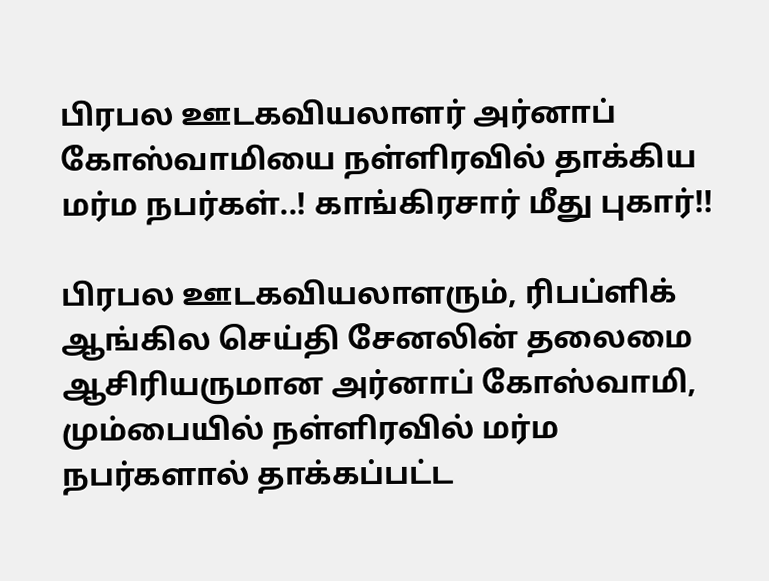பிரபல ஊடகவியலாளர் அர்னாப் கோஸ்வாமியை நள்ளிரவில் தாக்கிய மர்ம நபர்கள்..! காங்கிரசார் மீது புகார்!!

பிரபல ஊடகவியலாளரும், ரிபப்ளிக் ஆங்கில செய்தி சேனலின் தலைமை ஆசிரியருமான அர்னாப் கோஸ்வாமி, மும்பையில் நள்ளிரவில் மர்ம நபர்களால் தாக்கப்பட்ட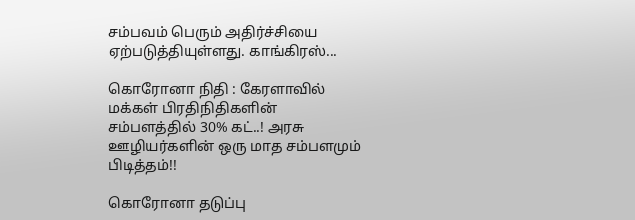சம்பவம் பெரும் அதிர்ச்சியை ஏற்படுத்தியுள்ளது. காங்கிரஸ்...

கொரோனா நிதி : கேரளாவில் மக்கள் பிரதிநிதிகளின் சம்பளத்தில் 30% கட்..! அரசு ஊழியர்களின் ஒரு மாத சம்பளமும் பிடித்தம்!!

கொரோனா தடுப்பு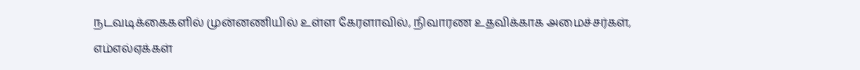நடவடிக்கைகளில் முன்னணியில் உள்ள கேரளாவில், நிவாரண உதவிக்காக அமைச்சர்கள், எம்எல்ஏக்கள்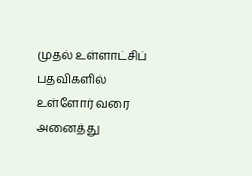முதல் உள்ளாட்சிப் பதவிகளில் உள்ளோர் வரை அனைத்து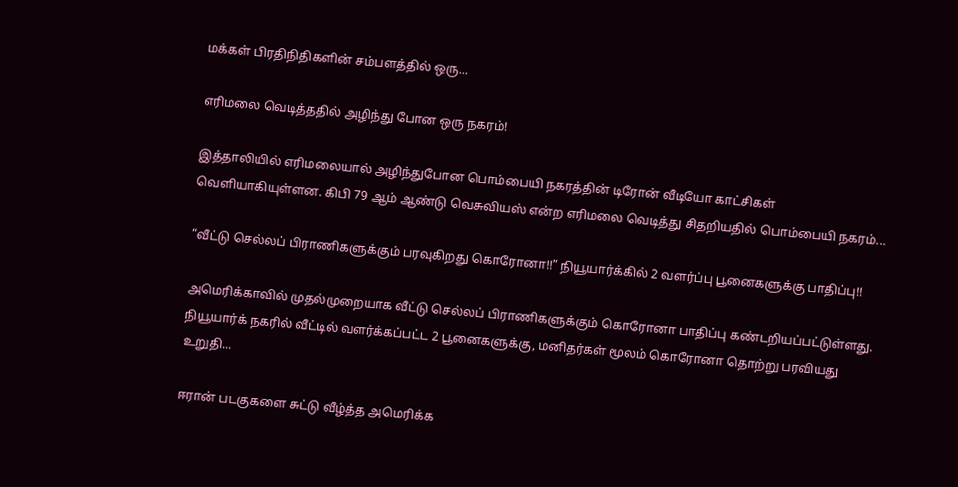மக்கள் பிரதிநிதிகளின் சம்பளத்தில் ஒரு...

எரிமலை வெடித்ததில் அழிந்து போன ஒரு நகரம்!

இத்தாலியில் எரிமலையால் அழிந்துபோன பொம்பையி நகரத்தின் டிரோன் வீடியோ காட்சிகள் வெளியாகியுள்ளன. கிபி 79 ஆம் ஆண்டு வெசுவியஸ் என்ற எரிமலை வெடித்து சிதறியதில் பொம்பையி நகரம்...

“வீட்டு செல்லப் பிராணிகளுக்கும் பரவுகிறது கொரோனா!!” நியூயார்க்கில் 2 வளர்ப்பு பூனைகளுக்கு பாதிப்பு!!

அமெரிக்காவில் முதல்முறையாக வீட்டு செல்லப் பிராணிகளுக்கும் கொரோனா பாதிப்பு கண்டறியப்பட்டுள்ளது. நியூயார்க் நகரில் வீட்டில் வளர்க்கப்பட்ட 2 பூனைகளுக்கு, மனிதர்கள் மூலம் கொரோனா தொற்று பரவியது உறுதி...

ஈரான் படகுகளை சுட்டு வீழ்த்த அமெரிக்க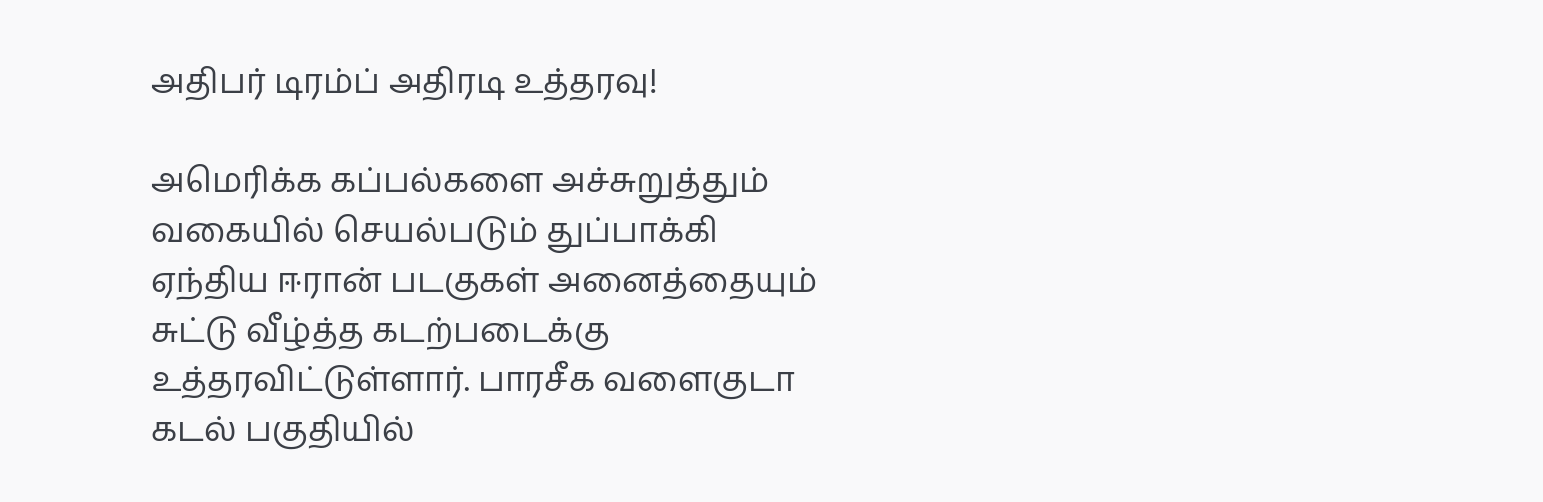அதிபர் டிரம்ப் அதிரடி உத்தரவு!

அமெரிக்க கப்பல்களை அச்சுறுத்தும் வகையில் செயல்படும் துப்பாக்கி ஏந்திய ஈரான் படகுகள் அனைத்தையும் சுட்டு வீழ்த்த கடற்படைக்கு உத்தரவிட்டுள்ளார். பாரசீக வளைகுடா கடல் பகுதியில்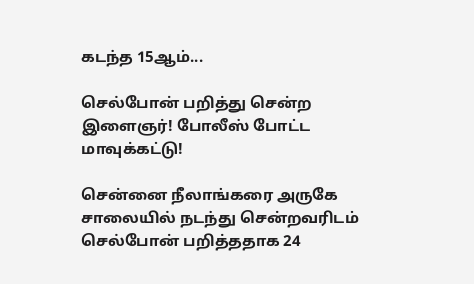கடந்த 15ஆம்...

செல்போன் பறித்து சென்ற இளைஞர்! போலீஸ் போட்ட மாவுக்கட்டு!

சென்னை நீலாங்கரை அருகே சாலையில் நடந்து சென்றவரிடம் செல்போன் பறித்ததாக 24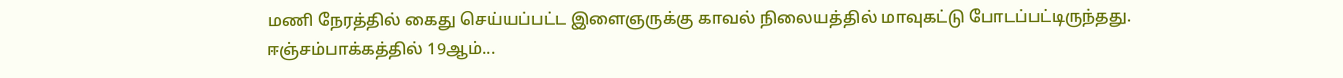மணி நேரத்தில் கைது செய்யப்பட்ட இளைஞருக்கு காவல் நிலையத்தில் மாவுகட்டு போடப்பட்டிருந்தது. ஈஞ்சம்பாக்கத்தில் 19ஆம்...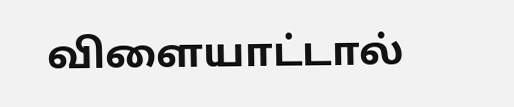விளையாட்டால்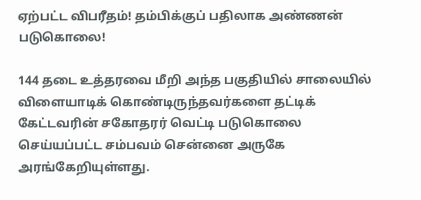ஏற்பட்ட விபரீதம்! தம்பிக்குப் பதிலாக அண்ணன் படுகொலை!

144 தடை உத்தரவை மீறி அந்த பகுதியில் சாலையில் விளையாடிக் கொண்டிருந்தவர்களை தட்டிக் கேட்டவரின் சகோதரர் வெட்டி படுகொலை செய்யப்பட்ட சம்பவம் சென்னை அருகே அரங்கேறியுள்ளது.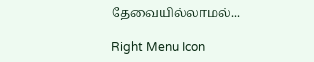தேவையில்லாமல்...

Right Menu Icon